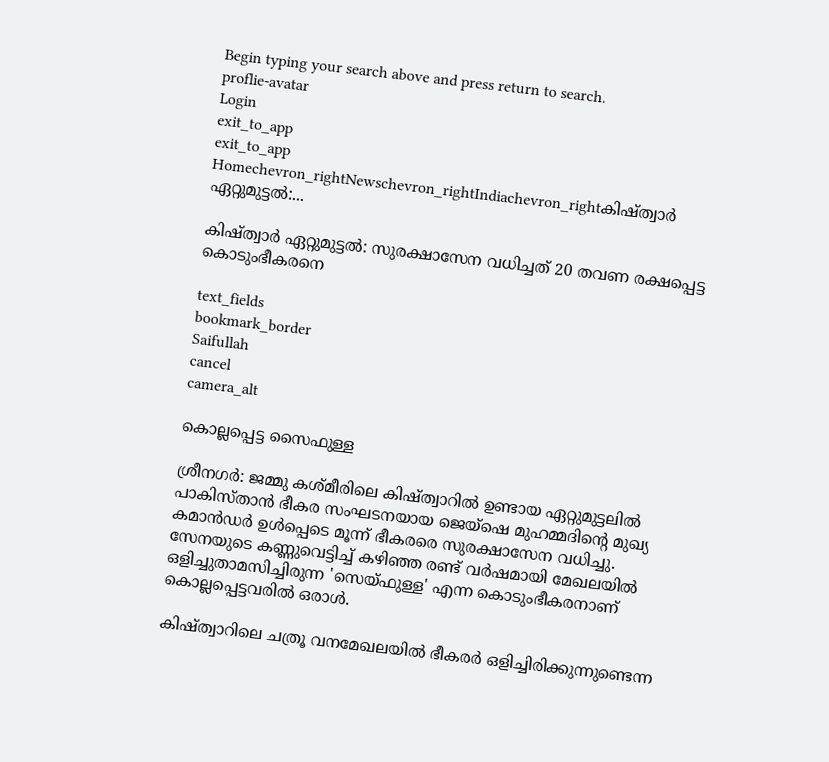Begin typing your search above and press return to search.
proflie-avatar
Login
exit_to_app
exit_to_app
Homechevron_rightNewschevron_rightIndiachevron_rightകിഷ്ത്വാർ ഏറ്റുമുട്ടൽ:...

കിഷ്ത്വാർ ഏറ്റുമുട്ടൽ: സുരക്ഷാസേന വധിച്ചത് 20 തവണ രക്ഷപ്പെട്ട കൊടുംഭീകരനെ

text_fields
bookmark_border
Saifullah
cancel
camera_alt

കൊല്ലപ്പെട്ട സൈഫുള്ള

ശ്രീനഗർ: ജമ്മു കശ്മീരിലെ കിഷ്ത്വാറിൽ ഉണ്ടായ ഏറ്റുമുട്ടലിൽ പാകിസ്താൻ ഭീകര സംഘടനയായ ജെയ്‌ഷെ മുഹമ്മദിന്റെ മുഖ്യ കമാൻഡർ ഉൾപ്പെടെ മൂന്ന് ഭീകരരെ സുരക്ഷാസേന വധിച്ചു. സേനയുടെ കണ്ണുവെട്ടിച്ച് കഴിഞ്ഞ രണ്ട് വർഷമായി മേഖലയിൽ ഒളിച്ചുതാമസിച്ചിരുന്ന 'സെയ്ഫുള്ള' എന്ന കൊടുംഭീകരനാണ് കൊല്ലപ്പെട്ടവരിൽ ഒരാൾ.

കിഷ്ത്വാറിലെ ചത്രൂ വനമേഖലയിൽ ഭീകരർ ഒളിച്ചിരിക്കുന്നുണ്ടെന്ന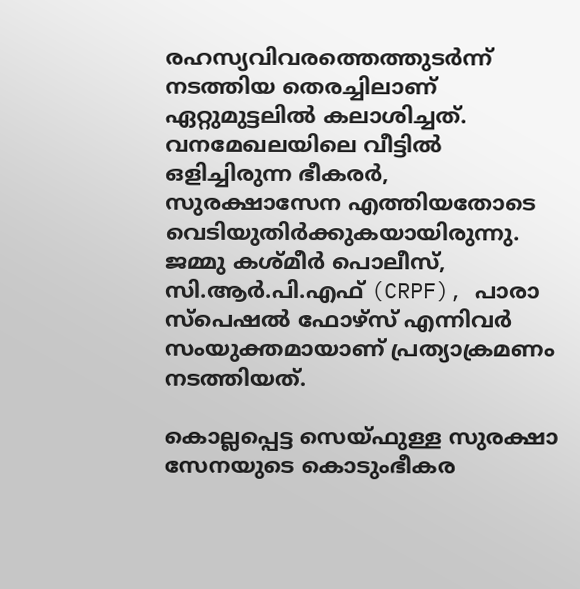രഹസ്യവിവരത്തെത്തുടർന്ന് നടത്തിയ തെരച്ചിലാണ് ഏറ്റുമുട്ടലിൽ കലാശിച്ചത്. വനമേഖലയിലെ വീട്ടിൽ ഒളിച്ചിരുന്ന ഭീകരർ, സുരക്ഷാസേന എത്തിയതോടെ വെടിയുതിർക്കുകയായിരുന്നു. ജമ്മു കശ്മീർ പൊലീസ്, സി.ആർ.പി.എഫ് (CRPF), പാരാ സ്പെഷൽ ഫോഴ്സ് എന്നിവർ സംയുക്തമായാണ് പ്രത്യാക്രമണം നടത്തിയത്.

കൊല്ലപ്പെട്ട സെയ്ഫുള്ള സുരക്ഷാ സേനയുടെ കൊടുംഭീകര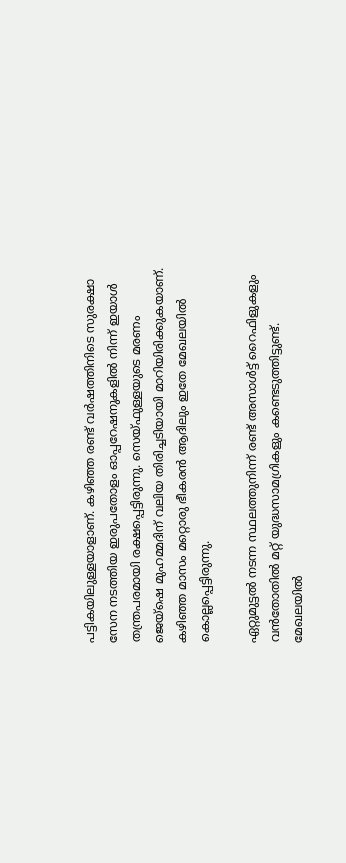പട്ടികയിലുള്ളയാളാണ്. കഴിഞ്ഞ രണ്ട് വർഷത്തിനിടെ സുരക്ഷാ സേന നടത്തിയ ഇരുപതോളം ഓപ്പറേഷനുകളിൽ നിന്ന് ഇയാൾ തന്ത്രപരമായി രക്ഷപ്പെട്ടിരുന്നു. സെയ്ഫുള്ളയുടെ മരണം ജെയ്‌ഷെ മുഹമ്മദിന് വലിയ തിരിച്ചടിയായി മാറിയിരിക്കുകയാണ്. കഴിഞ്ഞ മാസം മറ്റൊരു ഭീകരൻ ആദിലും ഇതേ മേഖലയിൽ കൊല്ലപ്പെട്ടിരുന്നു.

ഏറ്റുമുട്ടൽ നടന്ന സ്ഥലത്തുനിന്ന് രണ്ട് അസാൾട്ട് റൈഫിളുകളും വൻതോതിൽ മറ്റ് യുദ്ധസാമഗ്രികളും കണ്ടെടുത്തിട്ടുണ്ട്. മേഖലയിൽ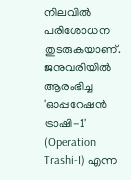നിലവിൽ പരിശോധന തുടരുകയാണ്. ജനുവരിയിൽ ആരംഭിച്ച 'ഓപ്പറേഷൻ ട്രാഷി-1' (Operation Trashi-I) എന്ന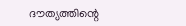ദൗത്യത്തിന്റെ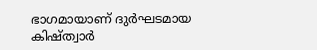ഭാഗമായാണ് ദുർഘടമായ കിഷ്ത്വാർ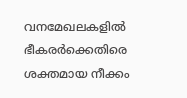വനമേഖലകളിൽ ഭീകരർക്കെതിരെ ശക്തമായ നീക്കം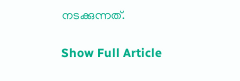നടക്കുന്നത്.

Show Full Article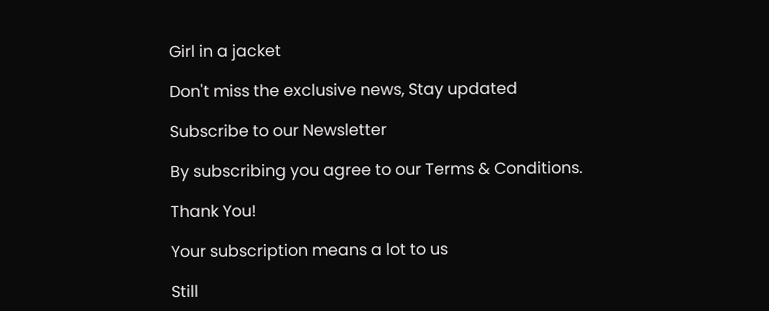Girl in a jacket

Don't miss the exclusive news, Stay updated

Subscribe to our Newsletter

By subscribing you agree to our Terms & Conditions.

Thank You!

Your subscription means a lot to us

Still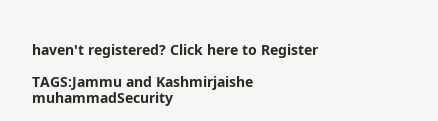haven't registered? Click here to Register

TAGS:Jammu and Kashmirjaishe muhammadSecurity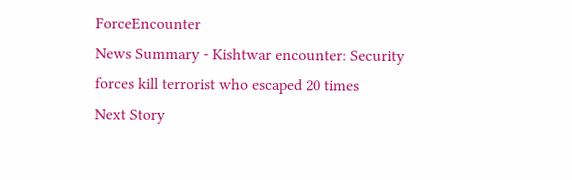ForceEncounter
News Summary - Kishtwar encounter: Security forces kill terrorist who escaped 20 times
Next Story